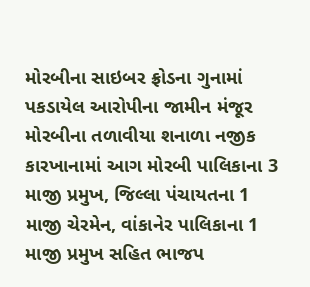મોરબીના સાઇબર ફ્રોડના ગુનામાં પકડાયેલ આરોપીના જામીન મંજૂર મોરબીના તળાવીયા શનાળા નજીક કારખાનામાં આગ મોરબી પાલિકાના 3 માજી પ્રમુખ, જિલ્લા પંચાયતના 1 માજી ચેરમેન, વાંકાનેર પાલિકાના 1 માજી પ્રમુખ સહિત ભાજપ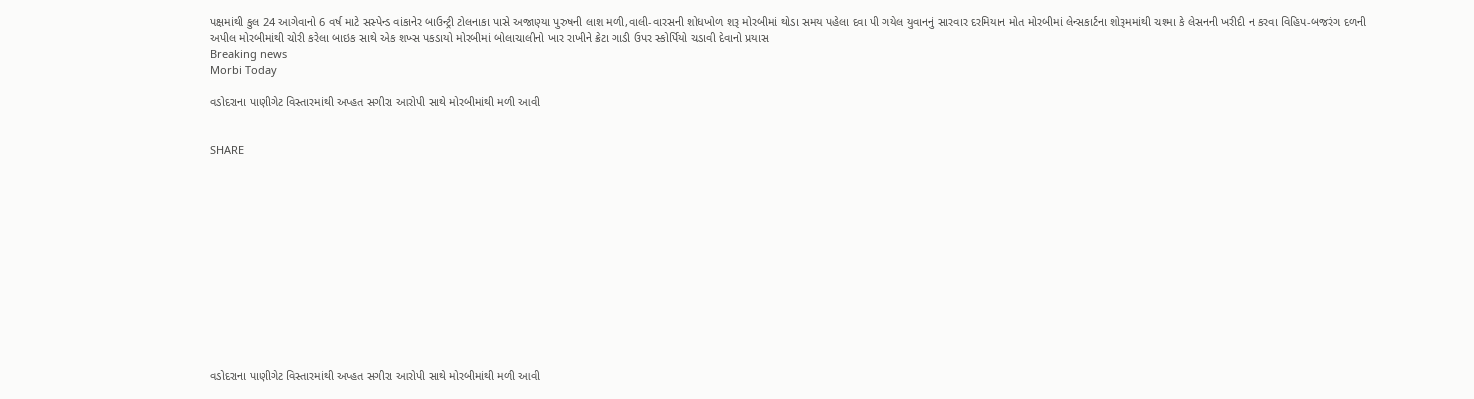પક્ષમાંથી કુલ 24 આગેવાનો 6 વર્ષ માટે સસ્પેન્ડ વાંકાનેર બાઉન્ટ્રી ટોલનાકા પાસે અજાણ્યા પુરુષની લાશ મળી,વાલી-વારસની શોધખોળ શરૂ મોરબીમાં થોડા સમય પહેલા દવા પી ગયેલ યુવાનનું સારવાર દરમિયાન મોત મોરબીમાં લેન્સકાર્ટના શોરૂમમાંથી ચશ્મા કે લેસનની ખરીદી ન કરવા વિહિપ-બજરંગ દળની અપીલ મોરબીમાંથી ચોરી કરેલા બાઇક સાથે એક શખ્સ પકડાયો મોરબીમાં બોલાચાલીનો ખાર રાખીને ક્રેટા ગાડી ઉપર સ્કોર્પિયો ચડાવી દેવાનો પ્રયાસ
Breaking news
Morbi Today

વડોદરાના પાણીગેટ વિસ્તારમાંથી અપ્હત સગીરા આરોપી સાથે મોરબીમાંથી મળી આવી


SHARE













વડોદરાના પાણીગેટ વિસ્તારમાંથી અપ્હત સગીરા આરોપી સાથે મોરબીમાંથી મળી આવી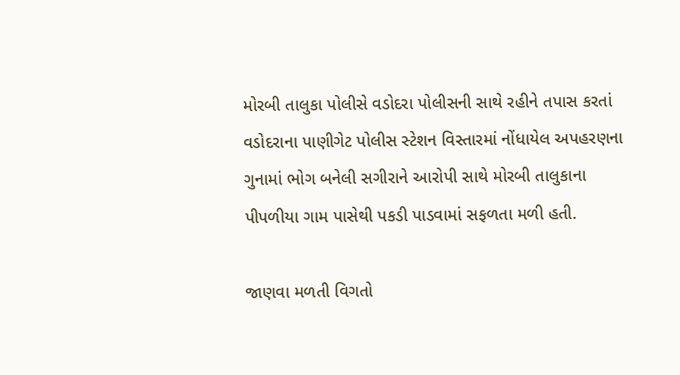મોરબી તાલુકા પોલીસે વડોદરા પોલીસની સાથે રહીને તપાસ કરતાં વડોદરાના પાણીગેટ પોલીસ સ્ટેશન વિસ્તારમાં નોંધાયેલ અપહરણના ગુનામાં ભોગ બનેલી સગીરાને આરોપી સાથે મોરબી તાલુકાના પીપળીયા ગામ પાસેથી પકડી પાડવામાં સફળતા મળી હતી.

જાણવા મળતી વિગતો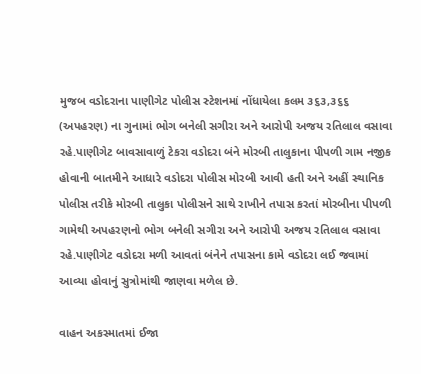મુજબ વડોદરાના પાણીગેટ પોલીસ સ્ટેશનમાં નોંધાયેલા કલમ ૩૬૩,૩૬૬ (અપહરણ) ના ગુનામાં ભોગ બનેલી સગીરા અને આરોપી અજય રતિલાલ વસાવા રહે.પાણીગેટ બાવસાવાળું ટેકરા વડોદરા બંને મોરબી તાલુકાના પીપળી ગામ નજીક હોવાની બાતમીને આધારે વડોદરા પોલીસ મોરબી આવી હતી અને અહીં સ્થાનિક પોલીસ તરીકે મોરબી તાલુકા પોલીસને સાથે રાખીને તપાસ કરતાં મોરબીના પીપળી ગામેથી અપહરણનો ભોગ બનેલી સગીરા અને આરોપી અજય રતિલાલ વસાવા રહે.પાણીગેટ વડોદરા મળી આવતાં બંનેને તપાસના કામે વડોદરા લઈ જવામાં આવ્યા હોવાનું સુત્રોમાંથી જાણવા મળેલ છે.

વાહન અકસ્માતમાં ઈજા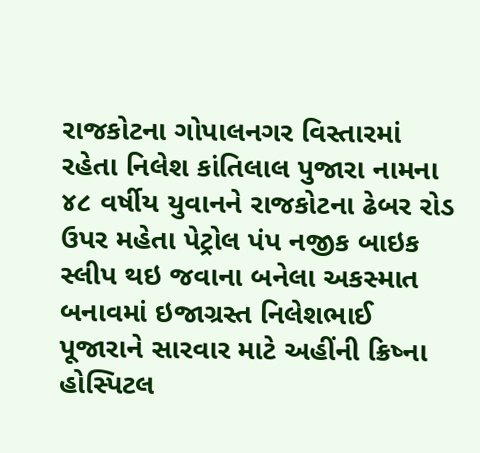રાજકોટના ગોપાલનગર વિસ્તારમાં રહેતા નિલેશ કાંતિલાલ પુજારા નામના ૪૮ વર્ષીય યુવાનને રાજકોટના ઢેબર રોડ ઉપર મહેતા પેટ્રોલ પંપ નજીક બાઇક સ્લીપ થઇ જવાના બનેલા અકસ્માત બનાવમાં ઇજાગ્રસ્ત નિલેશભાઈ પૂજારાને સારવાર માટે અહીંની ક્રિષ્ના હોસ્પિટલ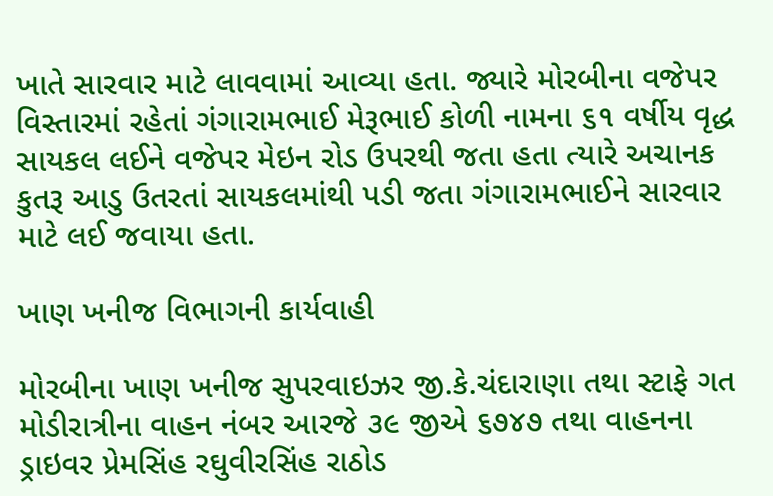ખાતે સારવાર માટે લાવવામાં આવ્યા હતા. જ્યારે મોરબીના વજેપર વિસ્તારમાં રહેતાં ગંગારામભાઈ મેરૂભાઈ કોળી નામના ૬૧ વર્ષીય વૃદ્ધ સાયકલ લઈને વજેપર મેઇન રોડ ઉપરથી જતા હતા ત્યારે અચાનક કુતરૂ આડુ ઉતરતાં સાયકલમાંથી પડી જતા ગંગારામભાઈને સારવાર માટે લઈ જવાયા હતા.

ખાણ ખનીજ વિભાગની કાર્યવાહી

મોરબીના ખાણ ખનીજ સુપરવાઇઝર જી.કે.ચંદારાણા તથા સ્ટાફે ગત મોડીરાત્રીના વાહન નંબર આરજે ૩૯ જીએ ૬૭૪૭ તથા વાહનના ડ્રાઇવર પ્રેમસિંહ રઘુવીરસિંહ રાઠોડ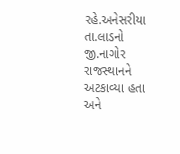રહે.અનેસરીયા તા.લાડનો જી.નાગોર રાજસ્થાનને અટકાવ્યા હતા અને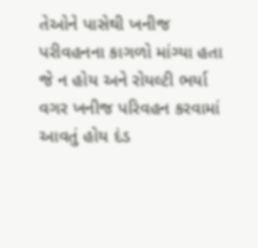તેઓને પાસેથી ખનીજ પરીવહનના કાગળો માંગ્યા હતા જે ન હોય અને રોયલ્ટી ભર્યા વગર ખનીજ પરિવહન કરવામાં આવતું હોય દંડ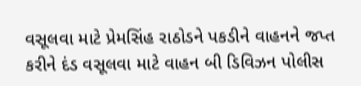વસૂલવા માટે પ્રેમસિંહ રાઠોડને પકડીને વાહનને જપ્ત કરીને દંડ વસૂલવા માટે વાહન બી ડિવિઝન પોલીસ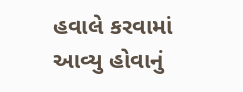હવાલે કરવામાં આવ્યુ હોવાનું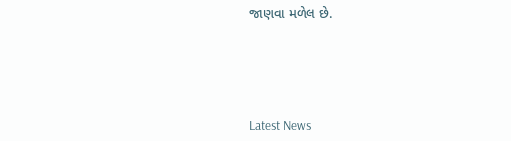જાણવા મળેલ છે.






Latest News